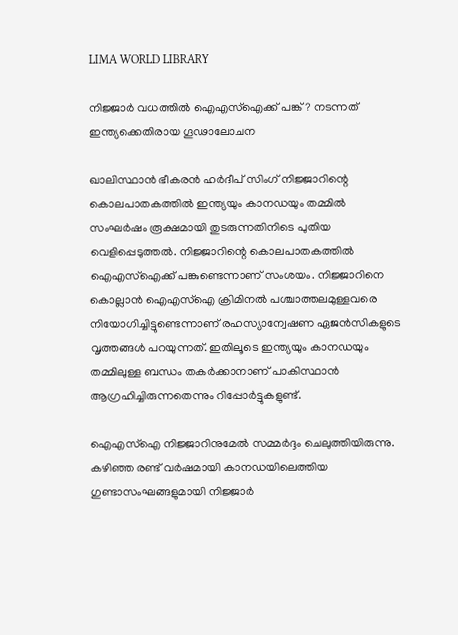LIMA WORLD LIBRARY

നിജ്ജാര്‍ വധത്തില്‍ ഐഎസ്‌ഐക്ക് പങ്ക്? നടന്നത് ഇന്ത്യക്കെതിരായ ഗൂഢാലോചന

ഖാലിസ്ഥാന്‍ ഭീകരന്‍ ഹര്‍ദീപ് സിംഗ് നിജ്ജാറിന്റെ കൊലപാതകത്തില്‍ ഇന്ത്യയും കാനഡയും തമ്മില്‍ സംഘര്‍ഷം രൂക്ഷമായി തുടരുന്നതിനിടെ പുതിയ വെളിപ്പെടുത്തല്‍. നിജ്ജാറിന്റെ കൊലപാതകത്തില്‍ ഐഎസ്ഐക്ക് പങ്കുണ്ടെന്നാണ് സംശയം. നിജ്ജാറിനെ കൊല്ലാന്‍ ഐഎസ്ഐ ക്രിമിനല്‍ പശ്ചാത്തലമുള്ളവരെ നിയോഗിച്ചിട്ടുണ്ടെന്നാണ് രഹസ്യാന്വേഷണ ഏജന്‍സികളുടെ വൃത്തങ്ങള്‍ പറയുന്നത്. ഇതിലൂടെ ഇന്ത്യയും കാനഡയും തമ്മിലുള്ള ബന്ധം തകര്‍ക്കാനാണ് പാകിസ്ഥാന്‍ ആഗ്രഹിച്ചിരുന്നതെന്നും റിപ്പോര്‍ട്ടുകളുണ്ട്.

ഐഎസ്ഐ നിജ്ജാറിനുമേല്‍ സമ്മര്‍ദ്ദം ചെലുത്തിയിരുന്നു. കഴിഞ്ഞ രണ്ട് വര്‍ഷമായി കാനഡയിലെത്തിയ ഗുണ്ടാസംഘങ്ങളുമായി നിജ്ജാര്‍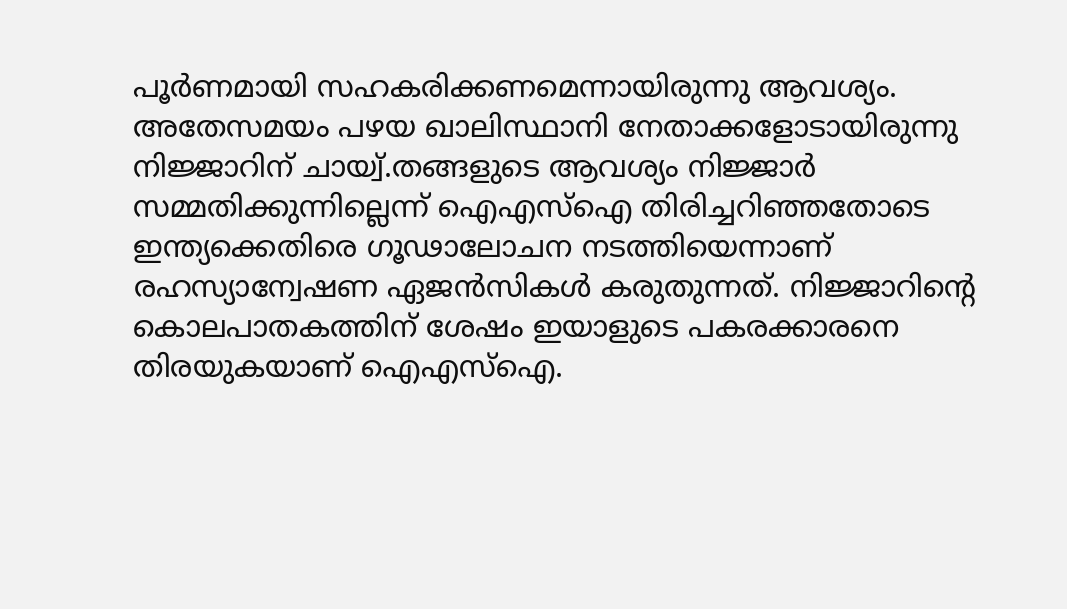പൂര്‍ണമായി സഹകരിക്കണമെന്നായിരുന്നു ആവശ്യം. അതേസമയം പഴയ ഖാലിസ്ഥാനി നേതാക്കളോടായിരുന്നു നിജ്ജാറിന് ചായ്വ്.തങ്ങളുടെ ആവശ്യം നിജ്ജാര്‍ സമ്മതിക്കുന്നില്ലെന്ന് ഐഎസ്‌ഐ തിരിച്ചറിഞ്ഞതോടെ ഇന്ത്യക്കെതിരെ ഗൂഢാലോചന നടത്തിയെന്നാണ് രഹസ്യാന്വേഷണ ഏജന്‍സികള്‍ കരുതുന്നത്. നിജ്ജാറിന്റെ കൊലപാതകത്തിന് ശേഷം ഇയാളുടെ പകരക്കാരനെ തിരയുകയാണ് ഐഎസ്ഐ.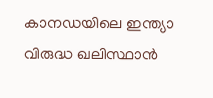കാനഡയിലെ ഇന്ത്യാ വിരുദ്ധ ഖലിസ്ഥാന്‍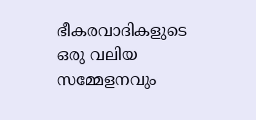ഭീകരവാദികളുടെ ഒരു വലിയ സമ്മേളനവും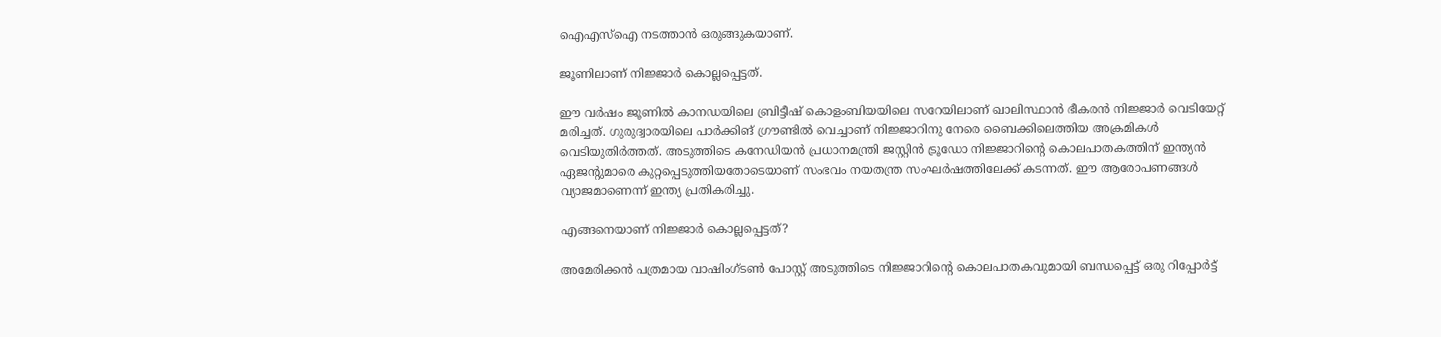ഐഎസ്ഐ നടത്താന്‍ ഒരുങ്ങുകയാണ്.

ജൂണിലാണ് നിജ്ജാര്‍ കൊല്ലപ്പെട്ടത്.

ഈ വര്‍ഷം ജൂണില്‍ കാനഡയിലെ ബ്രിട്ടീഷ് കൊളംബിയയിലെ സറേയിലാണ് ഖാലിസ്ഥാന്‍ ഭീകരന്‍ നിജ്ജാര്‍ വെടിയേറ്റ് മരിച്ചത്. ഗുരുദ്വാരയിലെ പാര്‍ക്കിങ് ഗ്രൗണ്ടില്‍ വെച്ചാണ് നിജ്ജാറിനു നേരെ ബൈക്കിലെത്തിയ അക്രമികള്‍ വെടിയുതിര്‍ത്തത്. അടുത്തിടെ കനേഡിയന്‍ പ്രധാനമന്ത്രി ജസ്റ്റിന്‍ ട്രൂഡോ നിജ്ജാറിന്റെ കൊലപാതകത്തിന് ഇന്ത്യന്‍ ഏജന്റുമാരെ കുറ്റപ്പെടുത്തിയതോടെയാണ് സംഭവം നയതന്ത്ര സംഘര്‍ഷത്തിലേക്ക് കടന്നത്. ഈ ആരോപണങ്ങള്‍ വ്യാജമാണെന്ന് ഇന്ത്യ പ്രതികരിച്ചു.

എങ്ങനെയാണ് നിജ്ജാര്‍ കൊല്ലപ്പെട്ടത്?

അമേരിക്കന്‍ പത്രമായ വാഷിംഗ്ടണ്‍ പോസ്റ്റ് അടുത്തിടെ നിജ്ജാറിന്റെ കൊലപാതകവുമായി ബന്ധപ്പെട്ട് ഒരു റിപ്പോര്‍ട്ട്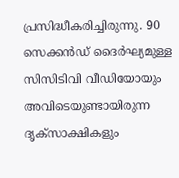പ്രസിദ്ധീകരിച്ചിരുന്നു. 90 സെക്കന്‍ഡ് ദൈര്‍ഘ്യമുള്ള സിസിടിവി വീഡിയോയും അവിടെയുണ്ടായിരുന്ന ദൃക്സാക്ഷികളും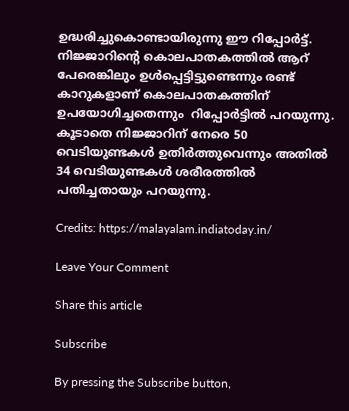ഉദ്ധരിച്ചുകൊണ്ടായിരുന്നു ഈ റിപ്പോര്‍ട്ട്. നിജ്ജാറിന്റെ കൊലപാതകത്തില്‍ ആറ് പേരെങ്കിലും ഉള്‍പ്പെട്ടിട്ടുണ്ടെന്നും രണ്ട് കാറുകളാണ് കൊലപാതകത്തിന് ഉപയോഗിച്ചതെന്നും  റിപ്പോര്‍ട്ടില്‍ പറയുന്നു. കൂടാതെ നിജ്ജാറിന് നേരെ 50 വെടിയുണ്ടകള്‍ ഉതിര്‍ത്തുവെന്നും അതില്‍ 34 വെടിയുണ്ടകള്‍ ശരീരത്തില്‍ പതിച്ചതായും പറയുന്നു.

Credits: https://malayalam.indiatoday.in/

Leave Your Comment

Share this article

Subscribe

By pressing the Subscribe button,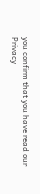you confirm that you have read our Privacy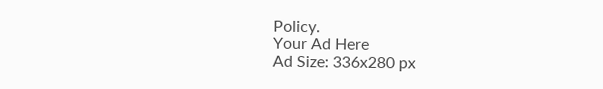Policy.
Your Ad Here
Ad Size: 336x280 px